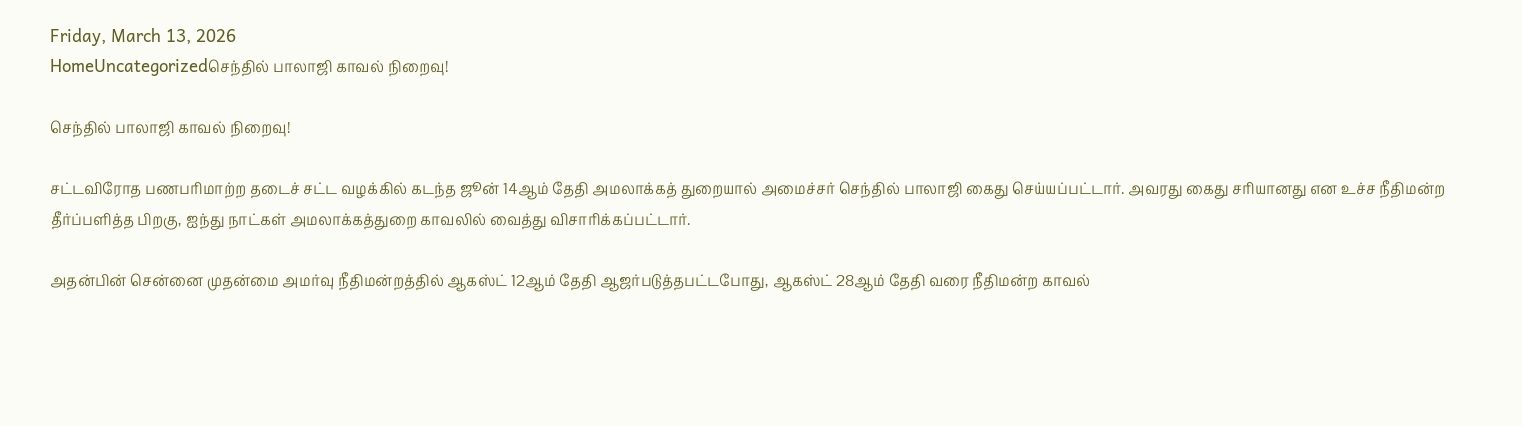Friday, March 13, 2026
HomeUncategorizedசெந்தில் பாலாஜி காவல் நிறைவு!

செந்தில் பாலாஜி காவல் நிறைவு!

சட்டவிரோத பணபரிமாற்ற தடைச் சட்ட வழக்கில் கடந்த ஜூன் 14ஆம் தேதி அமலாக்கத் துறையால் அமைச்சர் செந்தில் பாலாஜி கைது செய்யப்பட்டார். அவரது கைது சரியானது என உச்ச நீதிமன்ற தீர்ப்பளித்த பிறகு, ஐந்து நாட்கள் அமலாக்கத்துறை காவலில் வைத்து விசாரிக்கப்பட்டார்.

அதன்பின் சென்னை முதன்மை அமர்வு நீதிமன்றத்தில் ஆகஸ்ட் 12ஆம் தேதி ஆஜர்படுத்தபட்டபோது, ஆகஸ்ட் 28ஆம் தேதி வரை நீதிமன்ற காவல்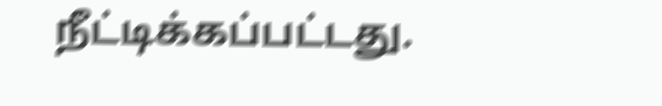நீட்டிக்கப்பட்டது.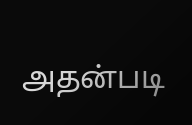அதன்படி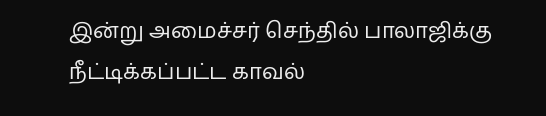இன்று அமைச்சர் செந்தில் பாலாஜிக்கு நீட்டிக்கப்பட்ட காவல்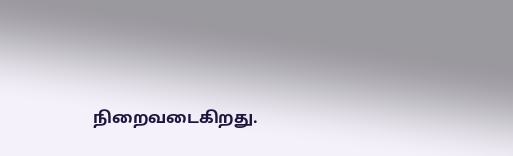நிறைவடைகிறது.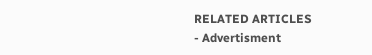RELATED ARTICLES
- Advertisment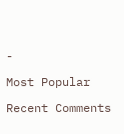-

Most Popular

Recent Comments